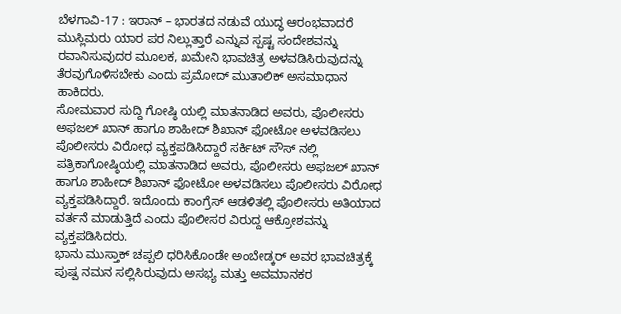ಬೆಳಗಾವಿ-17 : ಇರಾನ್ – ಭಾರತದ ನಡುವೆ ಯುದ್ಧ ಆರಂಭವಾದರೆ ಮುಸ್ಲಿಮರು ಯಾರ ಪರ ನಿಲ್ಲುತ್ತಾರೆ ಎನ್ನುವ ಸ್ಪಷ್ಟ ಸಂದೇಶವನ್ನು ರವಾನಿಸುವುದರ ಮೂಲಕ, ಖಮೇನಿ ಭಾವಚಿತ್ರ ಅಳವಡಿಸಿರುವುದನ್ನು ತೆರವುಗೊಳಿಸಬೇಕು ಎಂದು ಪ್ರಮೋದ್ ಮುತಾಲಿಕ್ ಅಸಮಾಧಾನ ಹಾಕಿದರು.
ಸೋಮವಾರ ಸುದ್ದಿ ಗೋಷ್ಠಿ ಯಲ್ಲಿ ಮಾತನಾಡಿದ ಅವರು, ಪೊಲೀಸರು ಅಫಜಲ್ ಖಾನ್ ಹಾಗೂ ಶಾಹೀದ್ ಶಿಖಾನ್ ಫೋಟೋ ಅಳವಡಿಸಲು ಪೊಲೀಸರು ವಿರೋಧ ವ್ಯಕ್ತಪಡಿಸಿದ್ದಾರೆ ಸರ್ಕಿಟ್ ಸೌಸ್ ನಲ್ಲಿ ಪತ್ರಿಕಾಗೋಷ್ಠಿಯಲ್ಲಿ ಮಾತನಾಡಿದ ಅವರು, ಪೊಲೀಸರು ಅಫಜಲ್ ಖಾನ್ ಹಾಗೂ ಶಾಹೀದ್ ಶಿಖಾನ್ ಫೋಟೋ ಅಳವಡಿಸಲು ಪೊಲೀಸರು ವಿರೋಧ ವ್ಯಕ್ತಪಡಿಸಿದ್ದಾರೆ. ಇದೊಂದು ಕಾಂಗ್ರೆಸ್ ಆಡಳಿತಲ್ಲಿ ಪೊಲೀಸರು ಅತಿಯಾದ ವರ್ತನೆ ಮಾಡುತ್ತಿದೆ ಎಂದು ಪೊಲೀಸರ ವಿರುದ್ದ ಆಕ್ರೋಶವನ್ನು ವ್ಯಕ್ತಪಡಿಸಿದರು.
ಭಾನು ಮುಸ್ತಾಕ್ ಚಪ್ಪಲಿ ಧರಿಸಿಕೊಂಡೇ ಅಂಬೇಡ್ಕರ್ ಅವರ ಭಾವಚಿತ್ರಕ್ಕೆ ಪುಷ್ಪ ನಮನ ಸಲ್ಲಿಸಿರುವುದು ಅಸಭ್ಯ ಮತ್ತು ಅವಮಾನಕರ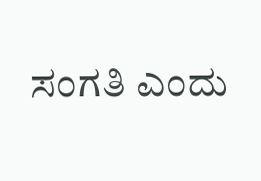ಸಂಗತಿ ಎಂದು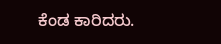ಕೆಂಡ ಕಾರಿದರು.